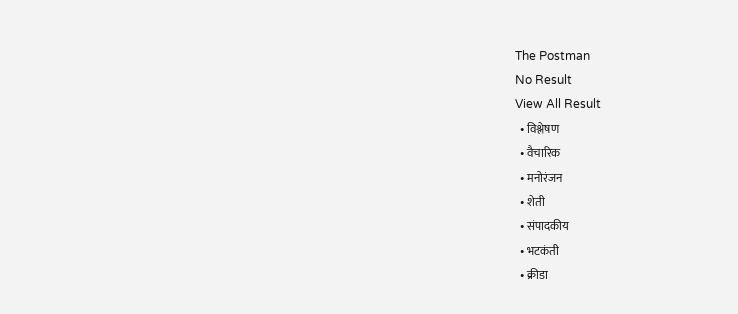The Postman
No Result
View All Result
  • विश्लेषण
  • वैचारिक
  • मनोरंजन
  • शेती
  • संपादकीय
  • भटकंती
  • क्रीडा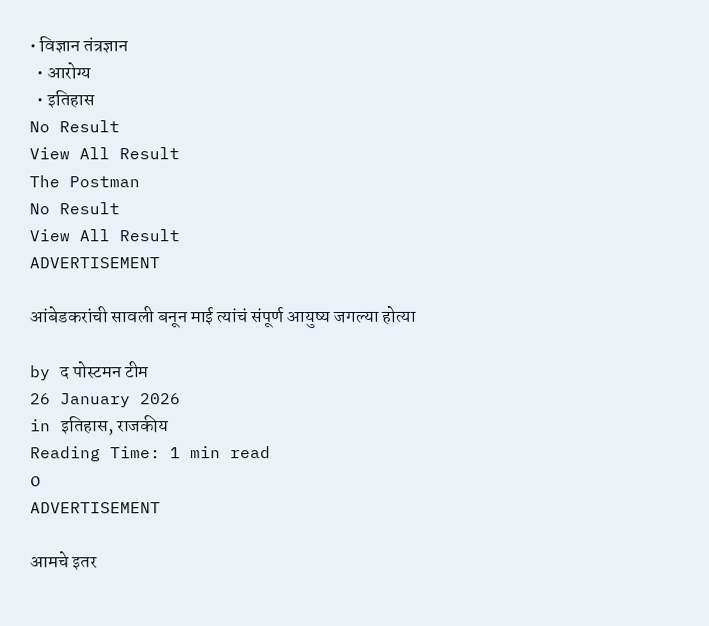• विज्ञान तंत्रज्ञान
  • आरोग्य
  • इतिहास
No Result
View All Result
The Postman
No Result
View All Result
ADVERTISEMENT

आंबेडकरांची सावली बनून माई त्यांचं संपूर्ण आयुष्य जगल्या होत्या

by द पोस्टमन टीम
26 January 2026
in इतिहास, राजकीय
Reading Time: 1 min read
0
ADVERTISEMENT

आमचे इतर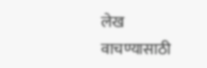लेख वाचण्यासाठी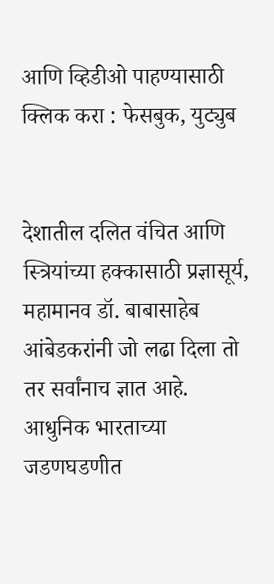आणि व्हिडीओ पाहण्यासाठी क्लिक करा : फेसबुक, युट्युब


देशातील दलित वंचित आणि स्त्रियांच्या हक्कासाठी प्रज्ञासूर्य, महामानव डॉ. बाबासाहेब आंबेडकरांनी जो लढा दिला तो तर सर्वांनाच ज्ञात आहे. आधुनिक भारताच्या जडणघडणीत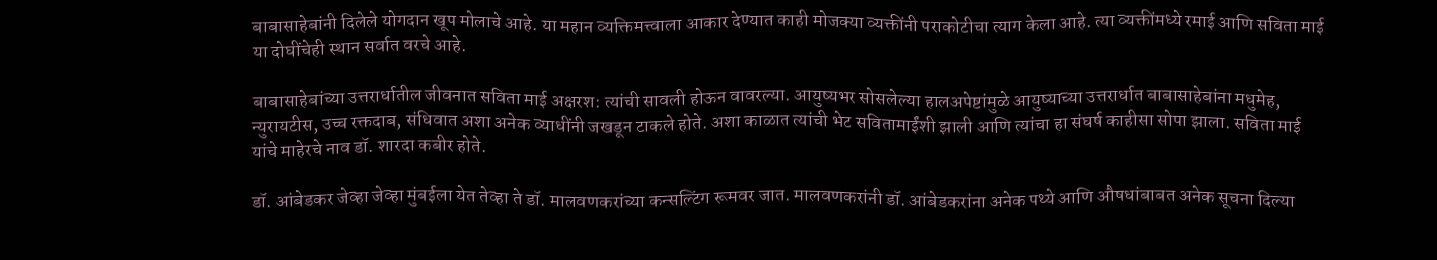बाबासाहेबांनी दिलेले योगदान खूप मोलाचे आहे. या महान व्यक्तिमत्त्वाला आकार देण्यात काही मोजक्या व्यक्तींनी पराकोटीचा त्याग केला आहे. त्या व्यक्तींमध्ये रमाई आणि सविता माई या दोघींचेही स्थान सर्वात वरचे आहे.

बाबासाहेबांच्या उत्तरार्धातील जीवनात सविता माई अक्षरश: त्यांची सावली होऊन वावरल्या. आयुष्यभर सोसलेल्या हालअपेष्टांमुळे आयुष्याच्या उत्तरार्धात बाबासाहेबांना मधुमेह, न्युरायटीस, उच्च रक्तदाब, संधिवात अशा अनेक व्याधींनी जखडून टाकले होते. अशा काळात त्यांची भेट सवितामाईंशी झाली आणि त्यांचा हा संघर्ष काहीसा सोपा झाला. सविता माई यांचे माहेरचे नाव डॉ. शारदा कबीर होते.

डॉ. आंबेडकर जेव्हा जेव्हा मुंबईला येत तेव्हा ते डॉ. मालवणकरांच्या कन्सल्टिंग रूमवर जात. मालवणकरांनी डॉ. आंबेडकरांना अनेक पथ्ये आणि औषधांबाबत अनेक सूचना दिल्या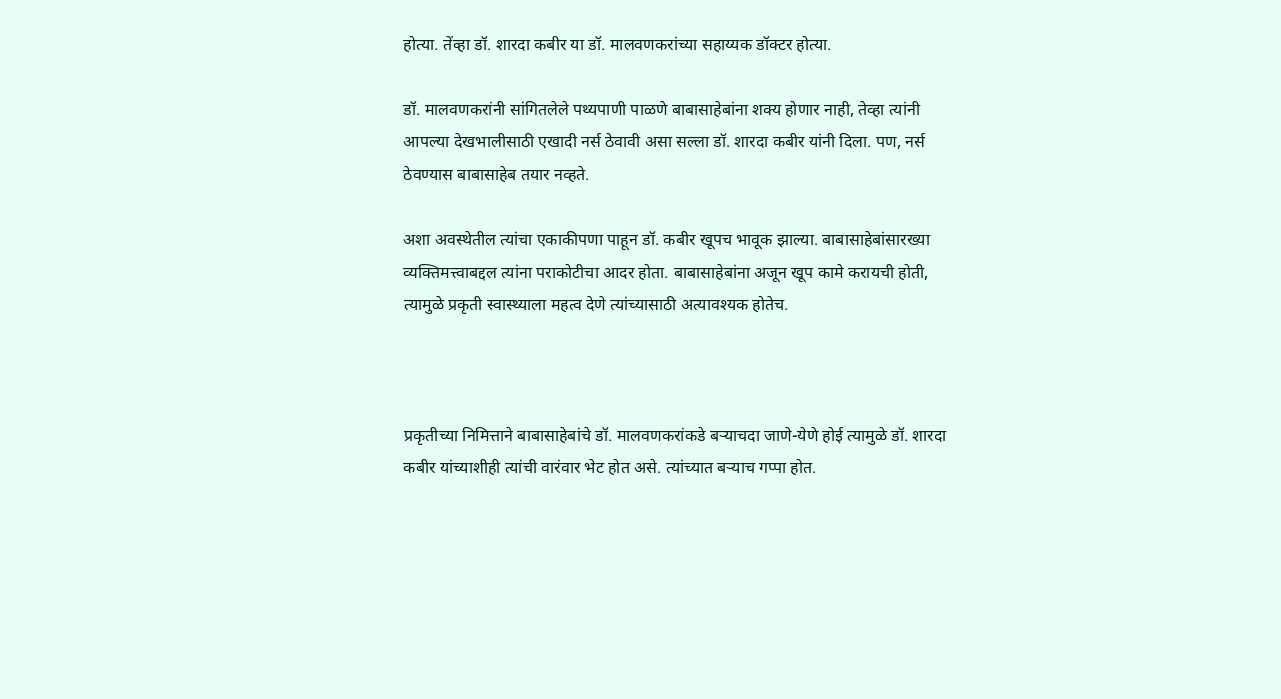होत्या. तेंव्हा डॉ. शारदा कबीर या डॉ. मालवणकरांच्या सहाय्यक डॉक्टर होत्या.

डॉ. मालवणकरांनी सांगितलेले पथ्यपाणी पाळणे बाबासाहेबांना शक्य होणार नाही, तेव्हा त्यांनी आपल्या देखभालीसाठी एखादी नर्स ठेवावी असा सल्ला डॉ. शारदा कबीर यांनी दिला. पण, नर्स ठेवण्यास बाबासाहेब तयार नव्हते.

अशा अवस्थेतील त्यांचा एकाकीपणा पाहून डॉ. कबीर खूपच भावूक झाल्या. बाबासाहेबांसारख्या व्यक्तिमत्त्वाबद्दल त्यांना पराकोटीचा आदर होता. बाबासाहेबांना अजून खूप कामे करायची होती, त्यामुळे प्रकृती स्वास्थ्याला महत्व देणे त्यांच्यासाठी अत्यावश्यक होतेच.



प्रकृतीच्या निमित्ताने बाबासाहेबांचे डॉ. मालवणकरांकडे बऱ्याचदा जाणे-येणे होई त्यामुळे डॉ. शारदा कबीर यांच्याशीही त्यांची वारंवार भेट होत असे. त्यांच्यात बऱ्याच गप्पा होत.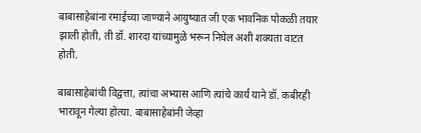बाबासाहेबांना रमाईच्या जाण्याने आयुष्यात जी एक भावनिक पोकळी तयार झाली होती, ती डॉ. शारदा यांच्यामुळे भरून निघेल अशी शक्यता वाटत होती.

बाबासाहेबांची विद्वत्ता, त्यांचा अभ्यास आणि त्यांचे कार्य याने डॉ. कबीरही भारावून गेल्या होत्या. बाबासाहेबांनी जेव्हा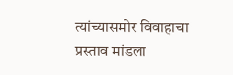त्यांच्यासमोर विवाहाचा प्रस्ताव मांडला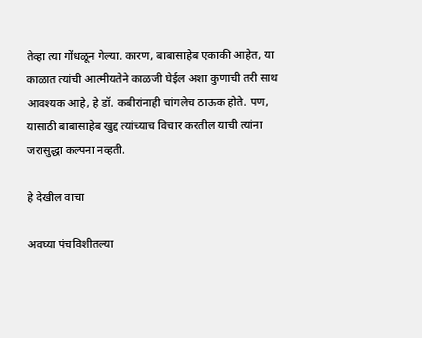तेव्हा त्या गोंधळून गेल्या. कारण, बाबासाहेब एकाकी आहेत, या काळात त्यांची आत्मीयतेने काळजी घेईल अशा कुणाची तरी साथ आवश्यक आहे, हे डॉ. कबीरांनाही चांगलेच ठाऊक होते. पण, यासाठी बाबासाहेब खुद्द त्यांच्याच विचार करतील याची त्यांना जरासुद्धा कल्पना नव्हती.

हे देखील वाचा

अवघ्या पंचविशीतल्या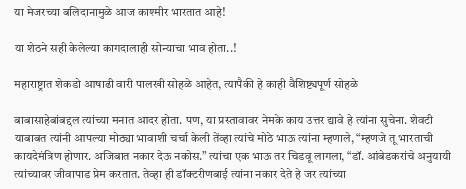या मेजरच्या बलिदानामुळे आज काश्मीर भारतात आहे!

या शेठने सही केलेल्या कागदालाही सोन्याचा भाव होता..!

महाराष्ट्रात शेकडो आषाढी वारी पालखी सोहळे आहेत, त्यापैकी हे काही वैशिष्ट्यपूर्ण सोहळे

बाबासाहेबांबद्दल त्यांच्या मनात आदर होता. पण, या प्रस्तावावर नेमके काय उत्तर द्यावे हे त्यांना सुचेना. शेवटी याबाबत त्यांनी आपल्या मोठ्या भावाशी चर्चा केली तेंव्हा त्यांचे मोठे भाऊ त्यांना म्हणाले, “म्हणजे तू भारताची कायदेमंत्रिण होणार. अजिबात नकार देऊ नकोस.” त्यांचा एक भाऊ तर चिडवू लागला, “डॉ. आंबेडकरांचे अनुयायी त्यांच्यावर जीवापाड प्रेम करतात. तेव्हा ही डॉक्टरीणबाई त्यांना नकार देते हे जर त्यांच्या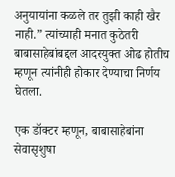अनुयायांना कळले तर तुझी काही खैर नाही.” त्यांच्याही मनात कुठेतरी बाबासाहेबांबद्दल आदरयुक्त ओढ होतीच म्हणून त्यांनीही होकार देण्याचा निर्णय घेतला.

एक डॉक्टर म्हणून, बाबासाहेबांना सेवासृशुषा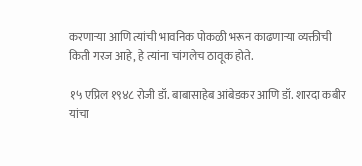करणाऱ्या आणि त्यांची भावनिक पोकळी भरून काढणाऱ्या व्यक्तीची किती गरज आहे, हे त्यांना चांगलेच ठावूक होते.

१५ एप्रिल १९४८ रोजी डॉ. बाबासाहेब आंबेडकर आणि डॉ. शारदा कबीर यांचा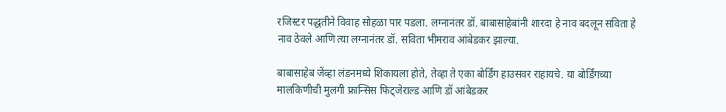रजिस्टर पद्धतीने विवाह सोहळा पार पडला. लग्नानंतर डॉ. बाबासाहेबांनी शारदा हे नाव बदलून सविता हे नाव ठेवले आणि त्या लग्नानंतर डॉ. सविता भीमराव आंबेडकर झाल्या.

बाबासाहेब जेंव्हा लंडनमध्ये शिकायला होते, तेव्हा ते एका बोर्डिंग हाउसवर राहायचे. या बोर्डिंगच्या मालकिणीची मुलगी फ्रान्सिस फिट्जेराल्ड आणि डॉ आंबेडकर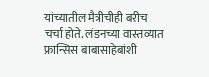यांच्यातील मैत्रीचीही बरीच चर्चा होते. लंडनच्या वास्तव्यात फ्रान्सिस बाबासाहेबांशी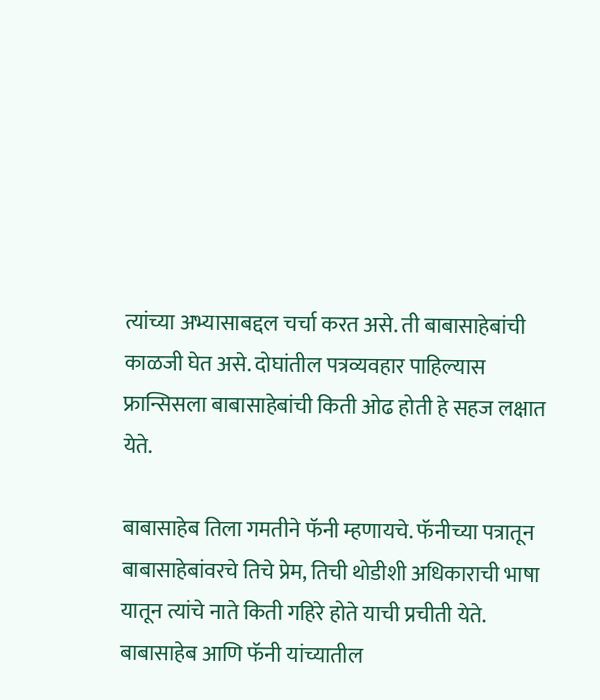त्यांच्या अभ्यासाबद्दल चर्चा करत असे. ती बाबासाहेबांची काळजी घेत असे. दोघांतील पत्रव्यवहार पाहिल्यास फ्रान्सिसला बाबासाहेबांची किती ओढ होती हे सहज लक्षात येते.

बाबासाहेब तिला गमतीने फॅनी म्हणायचे. फॅनीच्या पत्रातून बाबासाहेबांवरचे तिचे प्रेम, तिची थोडीशी अधिकाराची भाषा यातून त्यांचे नाते किती गहिरे होते याची प्रचीती येते. बाबासाहेब आणि फॅनी यांच्यातील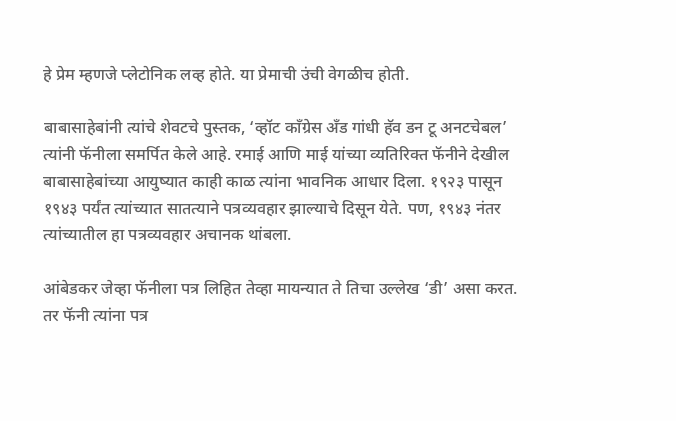हे प्रेम म्हणजे प्लेटोनिक लव्ह होते. या प्रेमाची उंची वेगळीच होती.

बाबासाहेबांनी त्यांचे शेवटचे पुस्तक, ‘व्हॉट काँग्रेस अँड गांधी हॅव डन टू अनटचेबल’ त्यांनी फॅनीला समर्पित केले आहे. रमाई आणि माई यांच्या व्यतिरिक्त फॅनीने देखील बाबासाहेबांच्या आयुष्यात काही काळ त्यांना भावनिक आधार दिला. १९२३ पासून १९४३ पर्यंत त्यांच्यात सातत्याने पत्रव्यवहार झाल्याचे दिसून येते. पण, १९४३ नंतर त्यांच्यातील हा पत्रव्यवहार अचानक थांबला.

आंबेडकर जेव्हा फॅनीला पत्र लिहित तेव्हा मायन्यात ते तिचा उल्लेख ‘डी’ असा करत. तर फॅनी त्यांना पत्र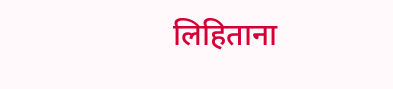लिहिताना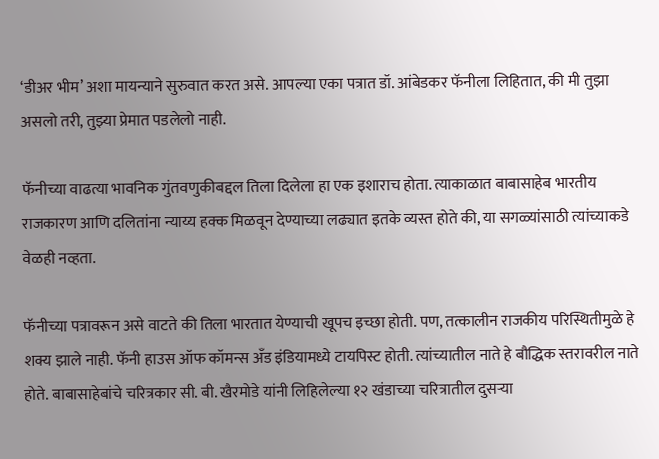‘डीअर भीम’ अशा मायन्याने सुरुवात करत असे. आपल्या एका पत्रात डॉ. आंबेडकर फॅनीला लिहितात, की मी तुझा असलो तरी, तुझ्या प्रेमात पडलेलो नाही.

फॅनीच्या वाढत्या भावनिक गुंतवणुकीबद्दल तिला दिलेला हा एक इशाराच होता. त्याकाळात बाबासाहेब भारतीय राजकारण आणि दलितांना न्याय्य हक्क मिळवून देण्याच्या लढ्यात इतके व्यस्त होते की, या सगळ्यांसाठी त्यांच्याकडे वेळही नव्हता.

फॅनीच्या पत्रावरून असे वाटते की तिला भारतात येण्याची खूपच इच्छा होती. पण, तत्कालीन राजकीय परिस्थितीमुळे हे शक्य झाले नाही. फॅनी हाउस ऑफ कॉमन्स अँड इंडियामध्ये टायपिस्ट होती. त्यांच्यातील नाते हे बौद्धिक स्तरावरील नाते होते. बाबासाहेबांचे चरित्रकार सी. बी. खैरमोडे यांनी लिहिलेल्या १२ खंडाच्या चरित्रातील दुसऱ्या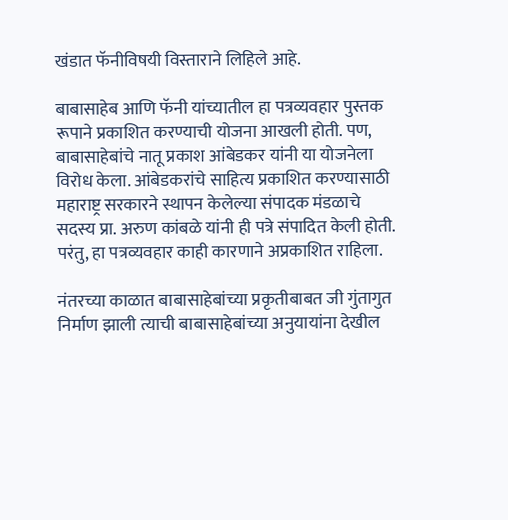खंडात फॅनीविषयी विस्ताराने लिहिले आहे.

बाबासाहेब आणि फॅनी यांच्यातील हा पत्रव्यवहार पुस्तक रूपाने प्रकाशित करण्याची योजना आखली होती. पण, बाबासाहेबांचे नातू प्रकाश आंबेडकर यांनी या योजनेला विरोध केला. आंबेडकरांचे साहित्य प्रकाशित करण्यासाठी महाराष्ट्र सरकारने स्थापन केलेल्या संपादक मंडळाचे सदस्य प्रा. अरुण कांबळे यांनी ही पत्रे संपादित केली होती. परंतु, हा पत्रव्यवहार काही कारणाने अप्रकाशित राहिला.

नंतरच्या काळात बाबासाहेबांच्या प्रकृतीबाबत जी गुंतागुत निर्माण झाली त्याची बाबासाहेबांच्या अनुयायांना देखील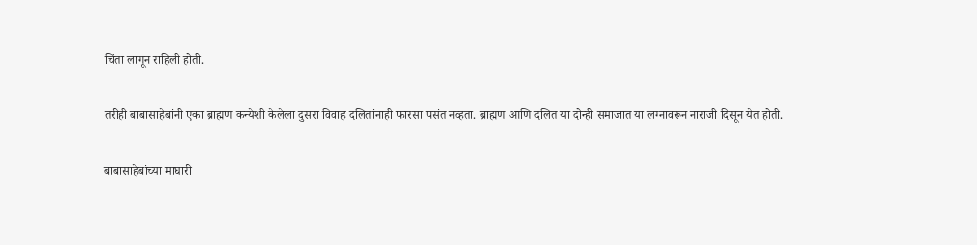चिंता लागून राहिली होती.

तरीही बाबासाहेबांनी एका ब्राह्मण कन्येशी केलेला दुसरा विवाह दलितांनाही फारसा पसंत नव्हता. ब्राह्मण आणि दलित या दोन्ही समाजात या लग्नावरून नाराजी दिसून येत होती.

बाबासाहेबांच्या माघारी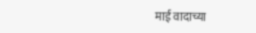माई वादाच्या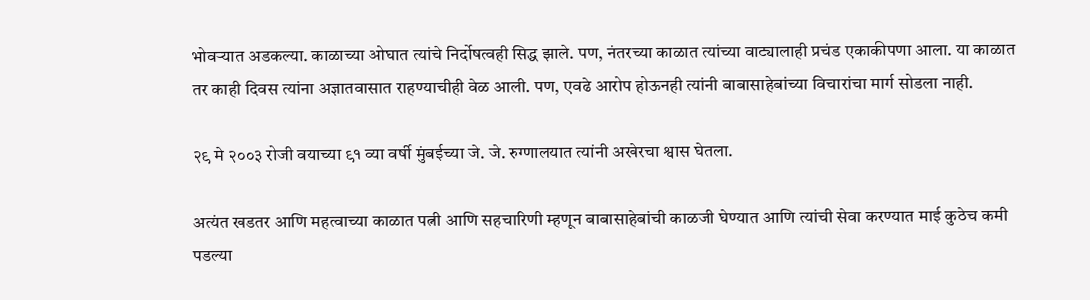भोवऱ्यात अडकल्या. काळाच्या ओघात त्यांचे निर्दोषत्वही सिद्ध झाले. पण, नंतरच्या काळात त्यांच्या वाट्यालाही प्रचंड एकाकीपणा आला. या काळात तर काही दिवस त्यांना अज्ञातवासात राहण्याचीही वेळ आली. पण, एवढे आरोप होऊनही त्यांनी बाबासाहेबांच्या विचारांचा मार्ग सोडला नाही.

२९ मे २००३ रोजी वयाच्या ९१ व्या वर्षी मुंबईच्या जे. जे. रुग्णालयात त्यांनी अखेरचा श्वास घेतला.

अत्यंत खडतर आणि महत्वाच्या काळात पत्नी आणि सहचारिणी म्हणून बाबासाहेबांची काळजी घेण्यात आणि त्यांची सेवा करण्यात माई कुठेच कमी पडल्या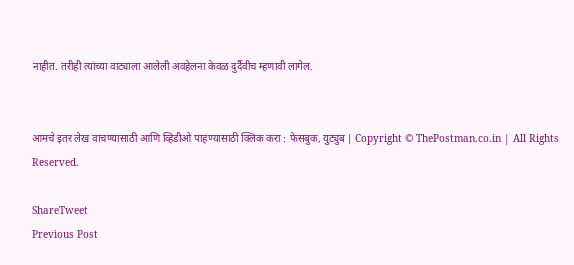नाहीत. तरीही त्यांच्या वाट्याला आलेली अवहेलना केवळ दुर्दैवीच म्हणावी लागेल.


आमचे इतर लेख वाचण्यासाठी आणि व्हिडीओ पाहण्यासाठी क्लिक करा : फेसबुक, युट्युब | Copyright © ThePostman.co.in | All Rights Reserved.

ShareTweet
Previous Post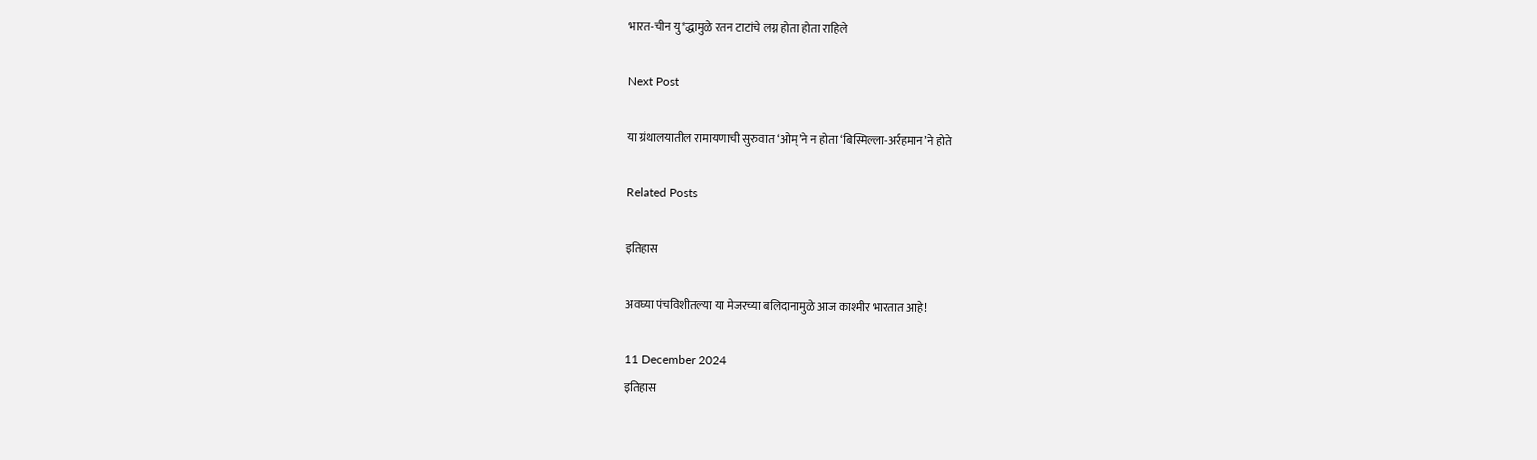भारत-चीन यु*द्धामुळे रतन टाटांचे लग्न होता होता राहिले

Next Post

या ग्रंथालयातील रामायणाची सुरुवात ‘ओम्’ने न होता ‘बिस्मिल्ला-अर्रहमान’ने होते

Related Posts

इतिहास

अवघ्या पंचविशीतल्या या मेजरच्या बलिदानामुळे आज काश्मीर भारतात आहे!

11 December 2024
इतिहास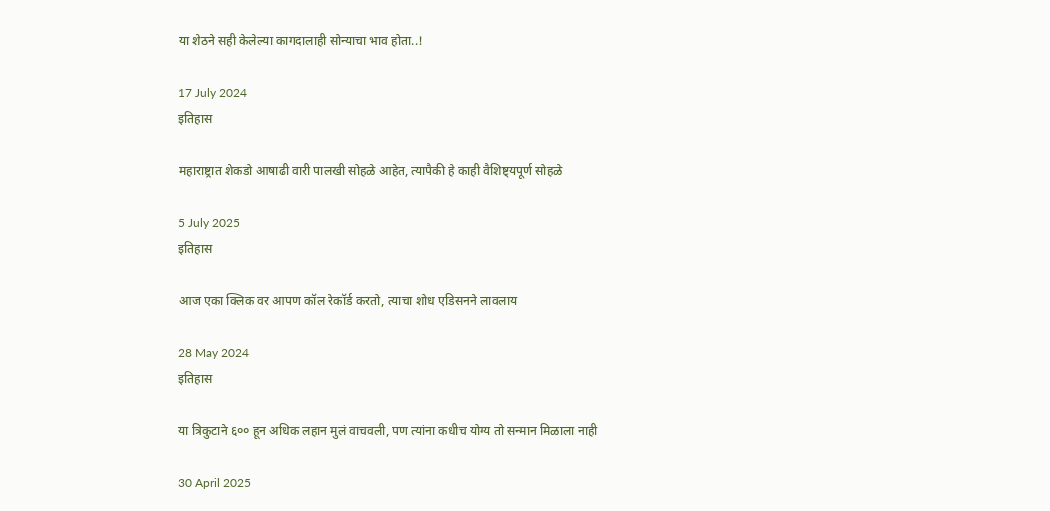या शेठने सही केलेल्या कागदालाही सोन्याचा भाव होता..!

17 July 2024
इतिहास

महाराष्ट्रात शेकडो आषाढी वारी पालखी सोहळे आहेत, त्यापैकी हे काही वैशिष्ट्यपूर्ण सोहळे

5 July 2025
इतिहास

आज एका क्लिक वर आपण कॉल रेकॉर्ड करतो, त्याचा शोध एडिसनने लावलाय

28 May 2024
इतिहास

या त्रिकुटाने ६०० हून अधिक लहान मुलं वाचवली, पण त्यांना कधीच योग्य तो सन्मान मिळाला नाही

30 April 2025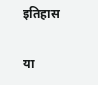इतिहास

या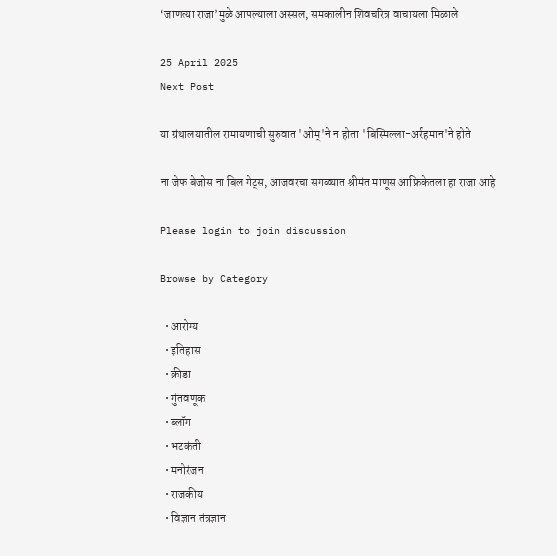‘जाणत्या राजा’मुळे आपल्याला अस्सल, समकालीन शिवचरित्र वाचायला मिळाले

25 April 2025
Next Post

या ग्रंथालयातील रामायणाची सुरुवात 'ओम्'ने न होता 'बिस्मिल्ला-अर्रहमान'ने होते

ना जेफ बेजोस ना बिल गेट्स, आजवरचा सगळ्यात श्रीमंत माणूस आफ्रिकेतला हा राजा आहे

Please login to join discussion

Browse by Category

  • आरोग्य
  • इतिहास
  • क्रीडा
  • गुंतवणूक
  • ब्लॉग
  • भटकंती
  • मनोरंजन
  • राजकीय
  • विज्ञान तंत्रज्ञान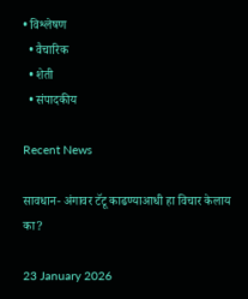• विश्लेषण
  • वैचारिक
  • शेती
  • संपादकीय

Recent News

सावधान- अंगावर टॅटू काढण्याआधी हा विचार केलाय का?

23 January 2026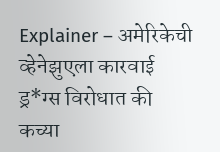Explainer – अमेरिकेची व्हेनेझुएला कारवाई ड्र*ग्स विरोधात की कच्या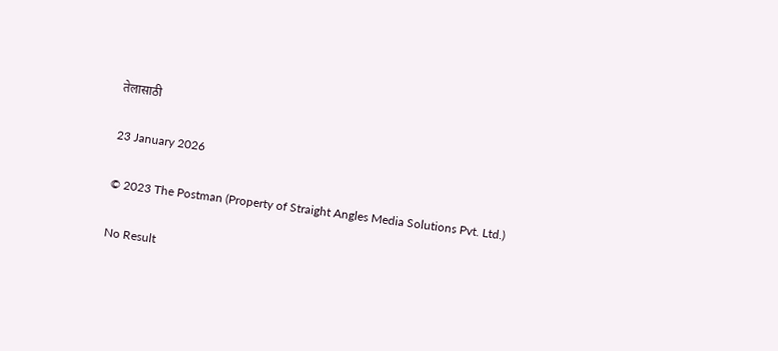तेलासाठी

23 January 2026

© 2023 The Postman (Property of Straight Angles Media Solutions Pvt. Ltd.)

No Result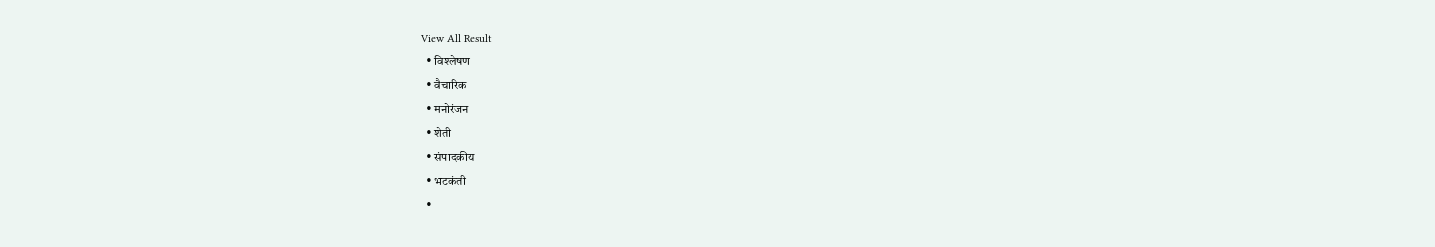View All Result
  • विश्लेषण
  • वैचारिक
  • मनोरंजन
  • शेती
  • संपादकीय
  • भटकंती
  •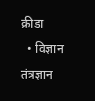क्रीडा
  • विज्ञान तंत्रज्ञान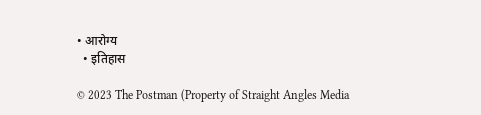• आरोग्य
  • इतिहास

© 2023 The Postman (Property of Straight Angles Media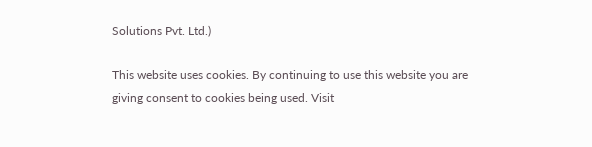Solutions Pvt. Ltd.)

This website uses cookies. By continuing to use this website you are giving consent to cookies being used. Visit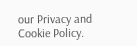our Privacy and Cookie Policy.